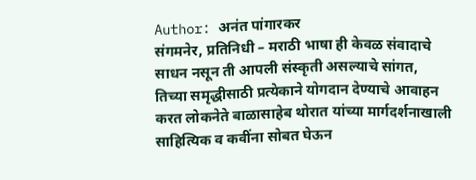Author: अनंत पांगारकर
संगमनेर, प्रतिनिधी – मराठी भाषा ही केवळ संवादाचे साधन नसून ती आपली संस्कृती असल्याचे सांगत, तिच्या समृद्धीसाठी प्रत्येकाने योगदान देण्याचे आवाहन करत लोकनेते बाळासाहेब थोरात यांच्या मार्गदर्शनाखाली साहित्यिक व कवींना सोबत घेऊन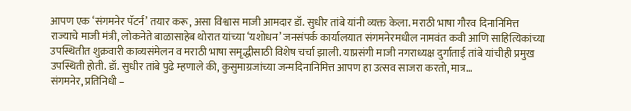आपण एक ‘संगमनेर पॅटर्न’ तयार करू, असा विश्वास माजी आमदार डॉ. सुधीर तांबे यांनी व्यक्त केला. मराठी भाषा गौरव दिनानिमित्त राज्याचे माजी मंत्री, लोकनेते बाळासाहेब थोरात यांच्या ‘यशोधन’ जनसंपर्क कार्यालयात संगमनेरमधील नामवंत कवी आणि साहित्यिकांच्या उपस्थितीत शुक्रवारी काव्यसंमेलन व मराठी भाषा समृद्धीसाठी विशेष चर्चा झाली. याप्रसंगी माजी नगराध्यक्ष दुर्गाताई तांबे यांचीही प्रमुख उपस्थिती होती. डॉ. सुधीर तांबे पुढे म्हणाले की, कुसुमाग्रजांच्या जन्मदिनानिमित्त आपण हा उत्सव साजरा करतो, मात्र…
संगमनेर, प्रतिनिधी –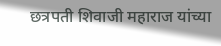छत्रपती शिवाजी महाराज यांच्या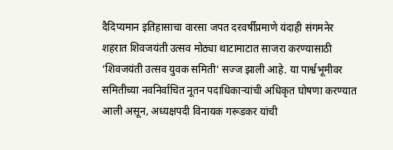दैदिप्यमान इतिहासाचा वारसा जपत दरवर्षीप्रमाणे यंदाही संगमनेर शहरात शिवजयंती उत्सव मोठ्या थाटामाटात साजरा करण्यासाठी ‘शिवजयंती उत्सव युवक समिती’ सज्ज झाली आहे. या पार्श्वभूमीवर समितीच्या नवनिर्वाचित नूतन पदाधिकाऱ्यांची अधिकृत घोषणा करण्यात आली असून, अध्यक्षपदी विनायक गरूडकर यांची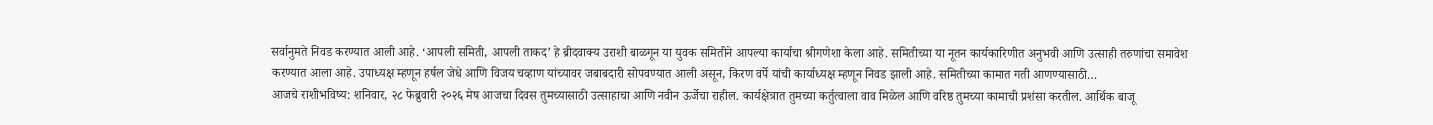सर्वानुमते निवड करण्यात आली आहे. ‘आपली समिती, आपली ताकद’ हे ब्रीदवाक्य उराशी बाळगून या युवक समितीने आपल्या कार्याचा श्रीगणेशा केला आहे. समितीच्या या नूतन कार्यकारिणीत अनुभवी आणि उत्साही तरुणांचा समावेश करण्यात आला आहे. उपाध्यक्ष म्हणून हर्षल जेधे आणि विजय चव्हाण यांच्यावर जबाबदारी सोपवण्यात आली असून, किरण वर्पे यांची कार्याध्यक्ष म्हणून निवड झाली आहे. समितीच्या कामात गती आणण्यासाठी…
आजचे राशीभविष्य: शनिवार, २८ फेब्रुवारी २०२६ मेष आजचा दिवस तुमच्यासाठी उत्साहाचा आणि नवीन ऊर्जेचा राहील. कार्यक्षेत्रात तुमच्या कर्तुत्वाला वाव मिळेल आणि वरिष्ठ तुमच्या कामाची प्रशंसा करतील. आर्थिक बाजू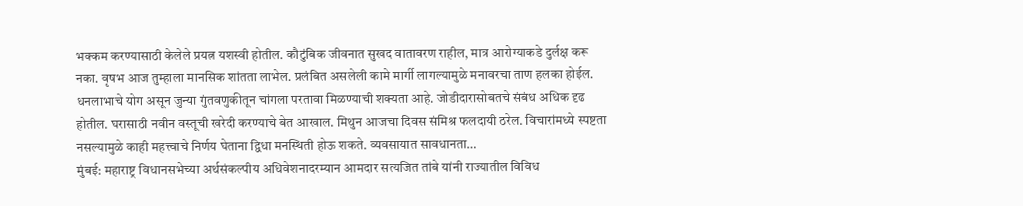भक्कम करण्यासाठी केलेले प्रयत्न यशस्वी होतील. कौटुंबिक जीवनात सुखद वातावरण राहील, मात्र आरोग्याकडे दुर्लक्ष करू नका. वृषभ आज तुम्हाला मानसिक शांतता लाभेल. प्रलंबित असलेली कामे मार्गी लागल्यामुळे मनावरचा ताण हलका होईल. धनलाभाचे योग असून जुन्या गुंतवणुकीतून चांगला परतावा मिळण्याची शक्यता आहे. जोडीदारासोबतचे संबंध अधिक दृढ होतील. घरासाठी नवीन वस्तूची खरेदी करण्याचे बेत आखाल. मिथुन आजचा दिवस संमिश्र फलदायी ठरेल. विचारांमध्ये स्पष्टता नसल्यामुळे काही महत्त्वाचे निर्णय घेताना द्विधा मनस्थिती होऊ शकते. व्यवसायात सावधानता…
मुंबई: महाराष्ट्र विधानसभेच्या अर्थसंकल्पीय अधिवेशनादरम्यान आमदार सत्यजित तांबे यांनी राज्यातील विविध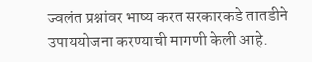ज्वलंत प्रश्नांवर भाष्य करत सरकारकडे तातडीने उपाययोजना करण्याची मागणी केली आहे.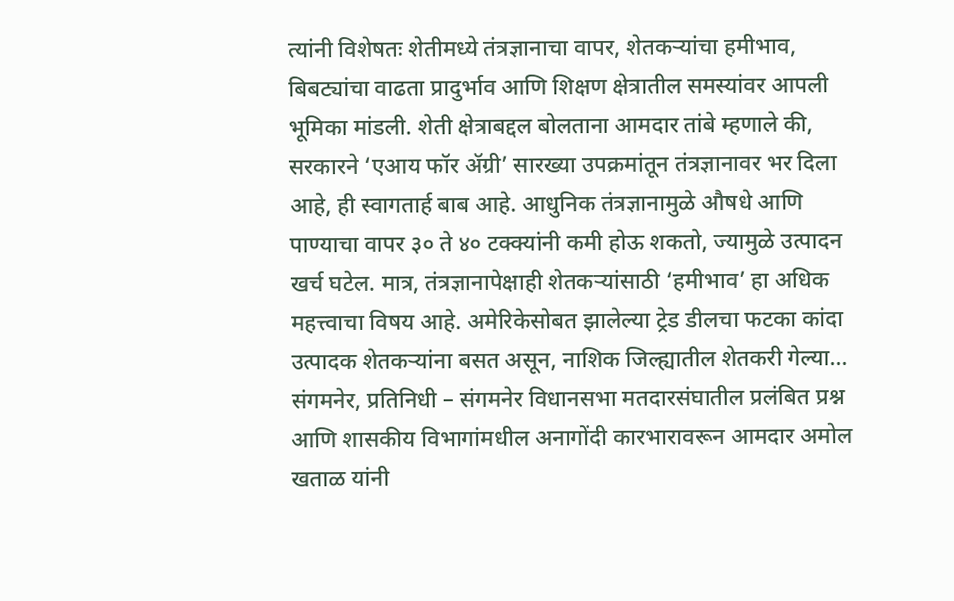त्यांनी विशेषतः शेतीमध्ये तंत्रज्ञानाचा वापर, शेतकऱ्यांचा हमीभाव, बिबट्यांचा वाढता प्रादुर्भाव आणि शिक्षण क्षेत्रातील समस्यांवर आपली भूमिका मांडली. शेती क्षेत्राबद्दल बोलताना आमदार तांबे म्हणाले की, सरकारने ‘एआय फॉर ॲग्री’ सारख्या उपक्रमांतून तंत्रज्ञानावर भर दिला आहे, ही स्वागतार्ह बाब आहे. आधुनिक तंत्रज्ञानामुळे औषधे आणि पाण्याचा वापर ३० ते ४० टक्क्यांनी कमी होऊ शकतो, ज्यामुळे उत्पादन खर्च घटेल. मात्र, तंत्रज्ञानापेक्षाही शेतकऱ्यांसाठी ‘हमीभाव’ हा अधिक महत्त्वाचा विषय आहे. अमेरिकेसोबत झालेल्या ट्रेड डीलचा फटका कांदा उत्पादक शेतकऱ्यांना बसत असून, नाशिक जिल्ह्यातील शेतकरी गेल्या…
संगमनेर, प्रतिनिधी – संगमनेर विधानसभा मतदारसंघातील प्रलंबित प्रश्न आणि शासकीय विभागांमधील अनागोंदी कारभारावरून आमदार अमोल खताळ यांनी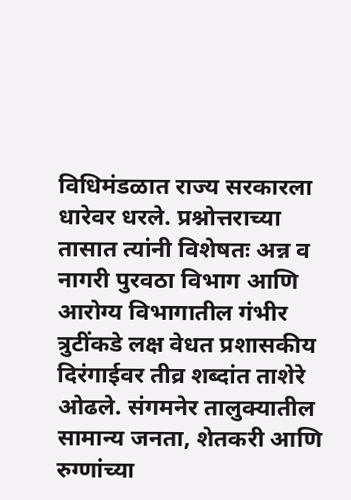विधिमंडळात राज्य सरकारला धारेवर धरले. प्रश्नोत्तराच्या तासात त्यांनी विशेषतः अन्न व नागरी पुरवठा विभाग आणि आरोग्य विभागातील गंभीर त्रुटींकडे लक्ष वेधत प्रशासकीय दिरंगाईवर तीव्र शब्दांत ताशेरे ओढले. संगमनेर तालुक्यातील सामान्य जनता, शेतकरी आणि रुग्णांच्या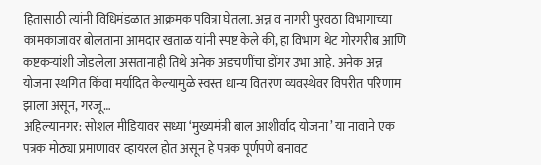हितासाठी त्यांनी विधिमंडळात आक्रमक पवित्रा घेतला. अन्न व नागरी पुरवठा विभागाच्या कामकाजावर बोलताना आमदार खताळ यांनी स्पष्ट केले की, हा विभाग थेट गोरगरीब आणि कष्टकऱ्यांशी जोडलेला असतानाही तिथे अनेक अडचणींचा डोंगर उभा आहे. अनेक अन्न योजना स्थगित किंवा मर्यादित केल्यामुळे स्वस्त धान्य वितरण व्यवस्थेवर विपरीत परिणाम झाला असून, गरजू…
अहिल्यानगर: सोशल मीडियावर सध्या ‘मुख्यमंत्री बाल आशीर्वाद योजना’ या नावाने एक पत्रक मोठ्या प्रमाणावर व्हायरल होत असून हे पत्रक पूर्णपणे बनावट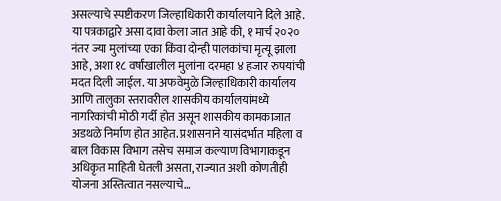असल्याचे स्पष्टीकरण जिल्हाधिकारी कार्यालयाने दिले आहे. या पत्रकाद्वारे असा दावा केला जात आहे की, १ मार्च २०२० नंतर ज्या मुलांच्या एका किंवा दोन्ही पालकांचा मृत्यू झाला आहे, अशा १८ वर्षांखालील मुलांना दरमहा ४ हजार रुपयांची मदत दिली जाईल. या अफवेमुळे जिल्हाधिकारी कार्यालय आणि तालुका स्तरावरील शासकीय कार्यालयांमध्ये नागरिकांची मोठी गर्दी होत असून शासकीय कामकाजात अडथळे निर्माण होत आहेत. प्रशासनाने यासंदर्भात महिला व बाल विकास विभाग तसेच समाज कल्याण विभागाकडून अधिकृत माहिती घेतली असता, राज्यात अशी कोणतीही योजना अस्तित्वात नसल्याचे…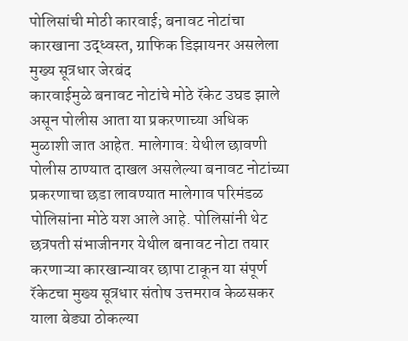पोलिसांची मोठी कारवाई; बनावट नोटांचा कारखाना उद्ध्वस्त, ग्राफिक डिझायनर असलेला मुख्य सूत्रधार जेरबंद
कारवाईमुळे बनावट नोटांचे मोठे रॅकेट उघड झाले असून पोलीस आता या प्रकरणाच्या अधिक मुळाशी जात आहेत. मालेगाव: येथील छावणी पोलीस ठाण्यात दाखल असलेल्या बनावट नोटांच्या प्रकरणाचा छडा लावण्यात मालेगाव परिमंडळ पोलिसांना मोठे यश आले आहे. पोलिसांनी थेट छत्रपती संभाजीनगर येथील बनावट नोटा तयार करणाऱ्या कारखान्यावर छापा टाकून या संपूर्ण रॅकेटचा मुख्य सूत्रधार संतोष उत्तमराव केळसकर याला बेड्या ठोकल्या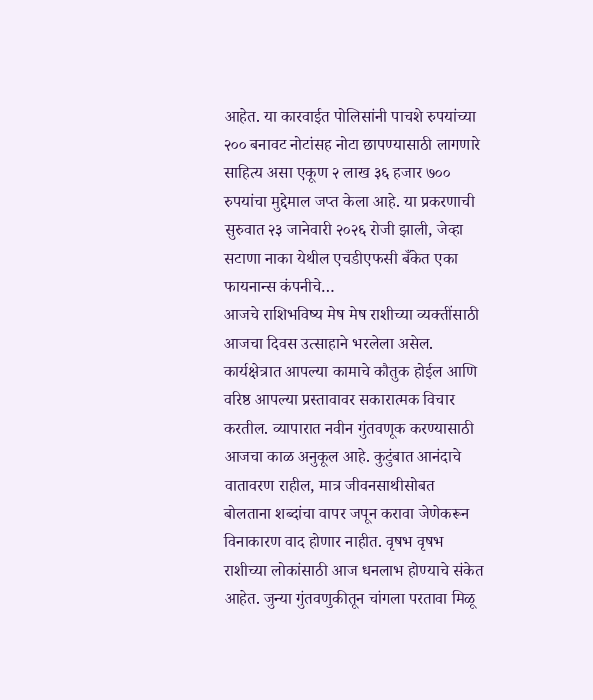आहेत. या कारवाईत पोलिसांनी पाचशे रुपयांच्या २०० बनावट नोटांसह नोटा छापण्यासाठी लागणारे साहित्य असा एकूण २ लाख ३६ हजार ७०० रुपयांचा मुद्देमाल जप्त केला आहे. या प्रकरणाची सुरुवात २३ जानेवारी २०२६ रोजी झाली, जेव्हा सटाणा नाका येथील एचडीएफसी बँकेत एका फायनान्स कंपनीचे…
आजचे राशिभविष्य मेष मेष राशीच्या व्यक्तींसाठी आजचा दिवस उत्साहाने भरलेला असेल. कार्यक्षेत्रात आपल्या कामाचे कौतुक होईल आणि वरिष्ठ आपल्या प्रस्तावावर सकारात्मक विचार करतील. व्यापारात नवीन गुंतवणूक करण्यासाठी आजचा काळ अनुकूल आहे. कुटुंबात आनंदाचे वातावरण राहील, मात्र जीवनसाथीसोबत बोलताना शब्दांचा वापर जपून करावा जेणेकरून विनाकारण वाद होणार नाहीत. वृषभ वृषभ राशीच्या लोकांसाठी आज धनलाभ होण्याचे संकेत आहेत. जुन्या गुंतवणुकीतून चांगला परतावा मिळू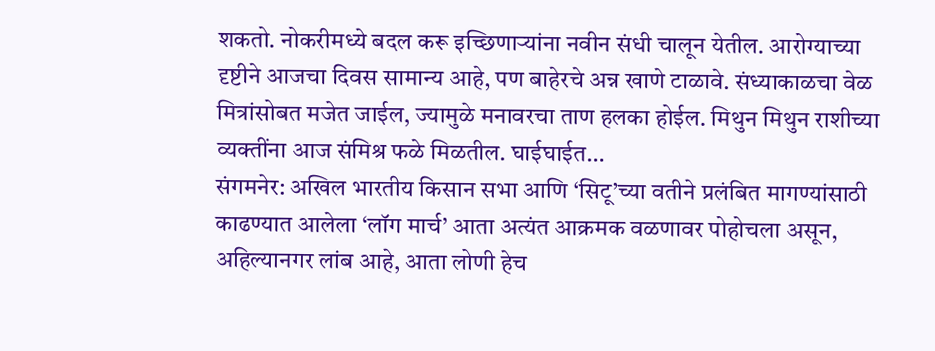शकतो. नोकरीमध्ये बदल करू इच्छिणाऱ्यांना नवीन संधी चालून येतील. आरोग्याच्या दृष्टीने आजचा दिवस सामान्य आहे, पण बाहेरचे अन्न खाणे टाळावे. संध्याकाळचा वेळ मित्रांसोबत मजेत जाईल, ज्यामुळे मनावरचा ताण हलका होईल. मिथुन मिथुन राशीच्या व्यक्तींना आज संमिश्र फळे मिळतील. घाईघाईत…
संगमनेर: अखिल भारतीय किसान सभा आणि ‘सिटू’च्या वतीने प्रलंबित मागण्यांसाठी काढण्यात आलेला ‘लॉग मार्च’ आता अत्यंत आक्रमक वळणावर पोहोचला असून, अहिल्यानगर लांब आहे, आता लोणी हेच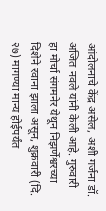आंदोलनाचे केंद्र असेल, अशी गर्जना डॉ. अजित नवले यांनी केली आहे. गुरुवारी हा मोर्चा संगमनेर येथून निझर्णेश्वरच्या दिशेने रवाना झाला असून, शुक्रवारी (दि. २७) मागण्या मान्य होईपर्यंत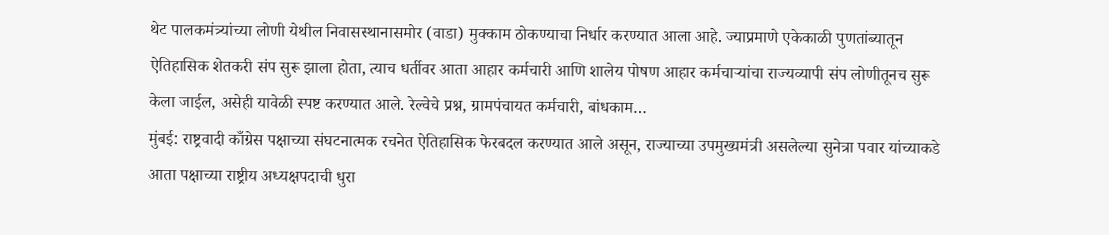थेट पालकमंत्र्यांच्या लोणी येथील निवासस्थानासमोर (वाडा) मुक्काम ठोकण्याचा निर्धार करण्यात आला आहे. ज्याप्रमाणे एकेकाळी पुणतांब्यातून ऐतिहासिक शेतकरी संप सुरू झाला होता, त्याच धर्तीवर आता आहार कर्मचारी आणि शालेय पोषण आहार कर्मचाऱ्यांचा राज्यव्यापी संप लोणीतूनच सुरू केला जाईल, असेही यावेळी स्पष्ट करण्यात आले. रेल्वेचे प्रश्न, ग्रामपंचायत कर्मचारी, बांधकाम…
मुंबई: राष्ट्रवादी काँग्रेस पक्षाच्या संघटनात्मक रचनेत ऐतिहासिक फेरबदल करण्यात आले असून, राज्याच्या उपमुख्यमंत्री असलेल्या सुनेत्रा पवार यांच्याकडे आता पक्षाच्या राष्ट्रीय अध्यक्षपदाची धुरा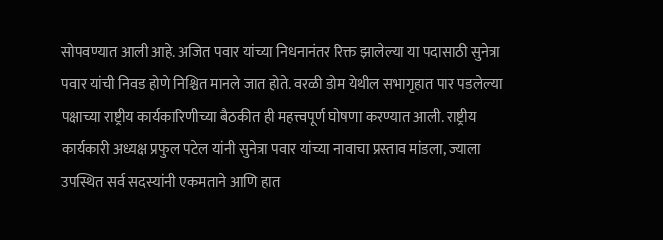सोपवण्यात आली आहे. अजित पवार यांच्या निधनानंतर रिक्त झालेल्या या पदासाठी सुनेत्रा पवार यांची निवड होणे निश्चित मानले जात होते. वरळी डोम येथील सभागृहात पार पडलेल्या पक्षाच्या राष्ट्रीय कार्यकारिणीच्या बैठकीत ही महत्त्वपूर्ण घोषणा करण्यात आली. राष्ट्रीय कार्यकारी अध्यक्ष प्रफुल पटेल यांनी सुनेत्रा पवार यांच्या नावाचा प्रस्ताव मांडला, ज्याला उपस्थित सर्व सदस्यांनी एकमताने आणि हात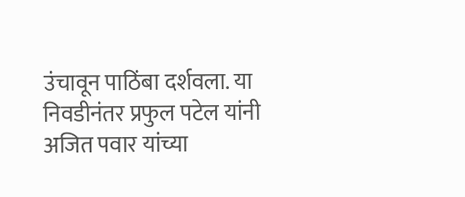उंचावून पाठिंबा दर्शवला. या निवडीनंतर प्रफुल पटेल यांनी अजित पवार यांच्या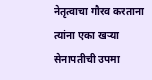नेतृत्वाचा गौरव करताना त्यांना एका खऱ्या सेनापतीची उपमा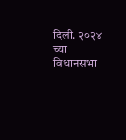दिली. २०२४ च्या विधानसभा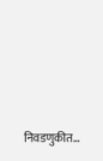निवडणुकीत…